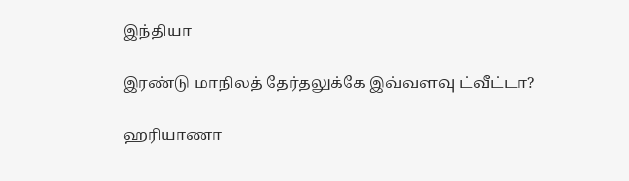இந்தியா

இரண்டு மாநிலத் தேர்தலுக்கே இவ்வளவு ட்வீட்டா?

ஹரியாணா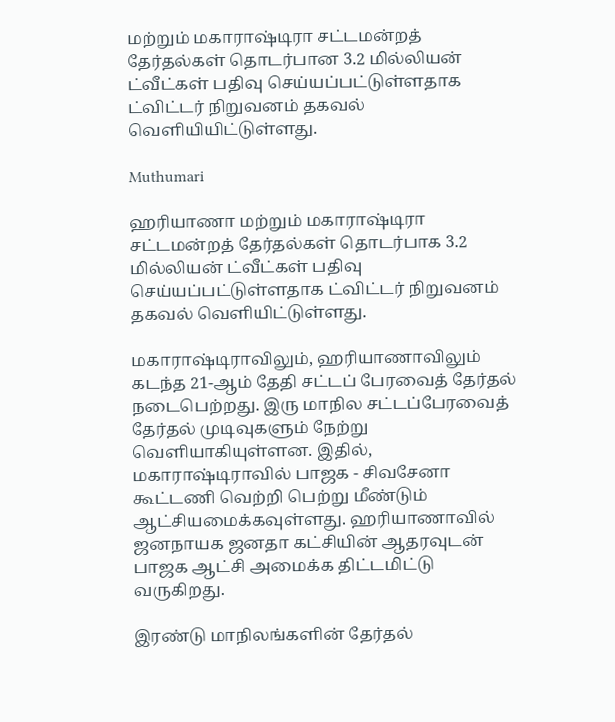மற்றும் மகாராஷ்டிரா சட்டமன்றத் தேர்தல்கள் தொடர்பான 3.2 மில்லியன் ட்வீட்கள் பதிவு செய்யப்பட்டுள்ளதாக ட்விட்டர் நிறுவனம் தகவல் வெளியியிட்டுள்ளது.

Muthumari

ஹரியாணா மற்றும் மகாராஷ்டிரா சட்டமன்றத் தேர்தல்கள் தொடர்பாக 3.2 மில்லியன் ட்வீட்கள் பதிவு செய்யப்பட்டுள்ளதாக ட்விட்டர் நிறுவனம் தகவல் வெளியிட்டுள்ளது.

மகாராஷ்டிராவிலும், ஹரியாணாவிலும் கடந்த 21-ஆம் தேதி சட்டப் பேரவைத் தேர்தல் நடைபெற்றது. இரு மாநில சட்டப்பேரவைத் தேர்தல் முடிவுகளும் நேற்று வெளியாகியுள்ளன. இதில், மகாராஷ்டிராவில் பாஜக - சிவசேனா  கூட்டணி வெற்றி பெற்று மீண்டும் ஆட்சியமைக்கவுள்ளது. ஹரியாணாவில் ஜனநாயக ஜனதா கட்சியின் ஆதரவுடன் பாஜக ஆட்சி அமைக்க திட்டமிட்டு வருகிறது.

இரண்டு மாநிலங்களின் தேர்தல்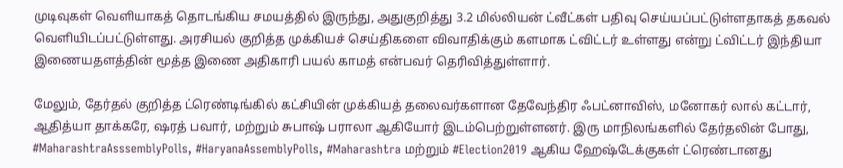முடிவுகள் வெளியாகத் தொடங்கிய சமயத்தில் இருந்து, அதுகுறித்து 3.2 மில்லியன் ட்வீட்கள் பதிவு செய்யப்பட்டுள்ளதாகத் தகவல் வெளியிடப்பட்டுள்ளது. அரசியல் குறித்த முக்கியச் செய்திகளை விவாதிக்கும் களமாக ட்விட்டர் உள்ளது என்று ட்விட்டர் இந்தியா இணையதளத்தின் மூத்த இணை அதிகாரி பயல் காமத் என்பவர் தெரிவித்துள்ளார்.

மேலும், தேர்தல் குறித்த ட்ரெண்டிங்கில் கட்சியின் முக்கியத் தலைவர்களான தேவேந்திர ஃபட்னாவிஸ், மனோகர் லால் கட்டார், ஆதித்யா தாக்கரே, ஷரத் பவார், மற்றும் சுபாஷ் பராலா ஆகியோர் இடம்பெற்றுள்ளனர். இரு மாநிலங்களில் தேர்தலின் போது, #MaharashtraAsssemblyPolls, #HaryanaAssemblyPolls, #Maharashtra மற்றும் #Election2019 ஆகிய ஹேஷ்டேக்குகள் ட்ரெண்டானது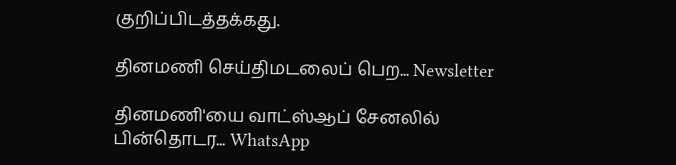குறிப்பிடத்தக்கது.

தினமணி செய்திமடலைப் பெற... Newsletter

தினமணி'யை வாட்ஸ்ஆப் சேனலில் பின்தொடர... WhatsApp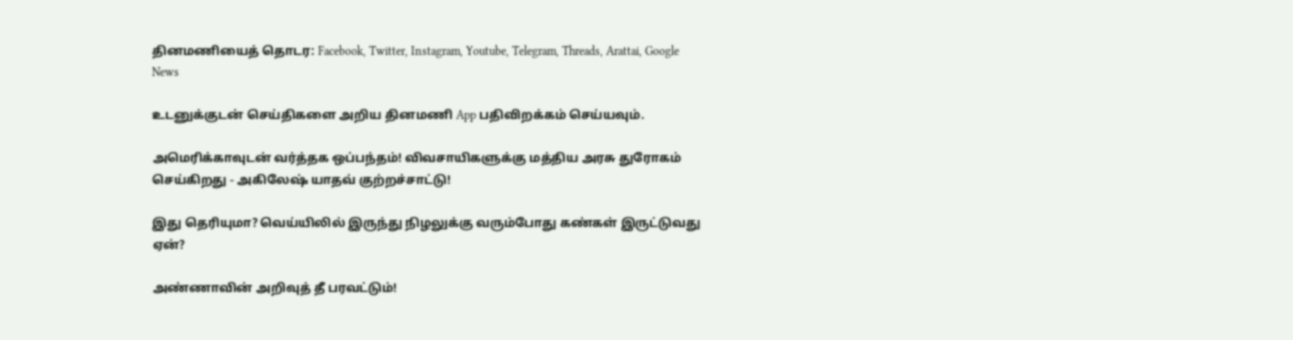தினமணியைத் தொடர: Facebook, Twitter, Instagram, Youtube, Telegram, Threads, Arattai, Google News

உடனுக்குடன் செய்திகளை அறிய தினமணி App பதிவிறக்கம் செய்யவும்.

அமெரிக்காவுடன் வர்த்தக ஒப்பந்தம்! விவசாயிகளுக்கு மத்திய அரசு துரோகம் செய்கிறது - அகிலேஷ் யாதவ் குற்றச்சாட்டு!

இது தெரியுமா? வெய்யிலில் இருந்து நிழலுக்கு வரும்போது கண்கள் இருட்டுவது ஏன்?

அண்ணாவின் அறிவுத் தீ பரவட்டும்!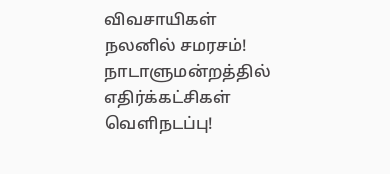விவசாயிகள் நலனில் சமரசம்! நாடாளுமன்றத்தில் எதிர்க்கட்சிகள் வெளிநடப்பு!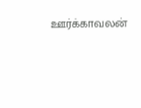ஊர்க்காவலன்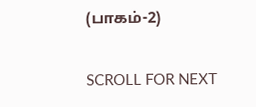(பாகம்-2)

SCROLL FOR NEXT